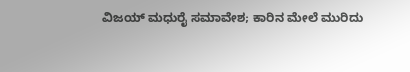ವಿಜಯ್ ಮಧುರೈ ಸಮಾವೇಶ; ಕಾರಿನ ಮೇಲೆ ಮುರಿದು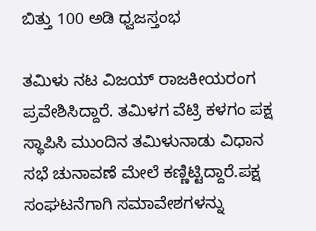ಬಿತ್ತು 100 ಅಡಿ ಧ್ವಜಸ್ತಂಭ

ತಮಿಳು ನಟ ವಿಜಯ್ ರಾಜಕೀಯರಂಗ ಪ್ರವೇಶಿಸಿದ್ದಾರೆ. ತಮಿಳಗ ವೆಟ್ರಿ ಕಳಗಂ ಪಕ್ಷ ಸ್ಥಾಪಿಸಿ ಮುಂದಿನ ತಮಿಳುನಾಡು ವಿಧಾನ ಸಭೆ ಚುನಾವಣೆ ಮೇಲೆ ಕಣ್ಣಿಟ್ಟಿದ್ದಾರೆ.ಪಕ್ಷ ಸಂಘಟನೆಗಾಗಿ ಸಮಾವೇಶಗಳನ್ನು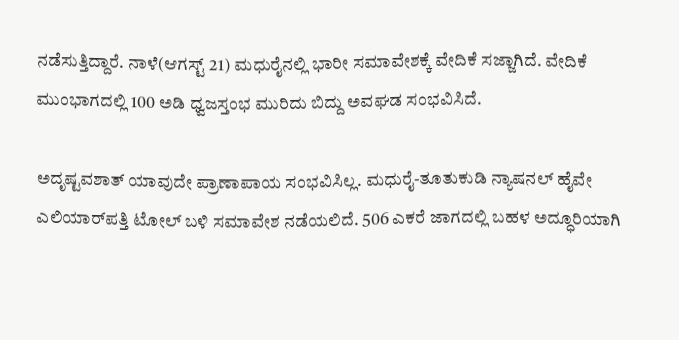ನಡೆಸುತ್ತಿದ್ದಾರೆ. ನಾಳೆ(ಆಗಸ್ಟ್ 21) ಮಧುರೈನಲ್ಲಿ ಭಾರೀ ಸಮಾವೇಶಕ್ಕೆ ವೇದಿಕೆ ಸಜ್ಜಾಗಿದೆ. ವೇದಿಕೆ ಮುಂಭಾಗದಲ್ಲಿ 100 ಅಡಿ ಧ್ವಜಸ್ತಂಭ ಮುರಿದು ಬಿದ್ದು ಅವಘಡ ಸಂಭವಿಸಿದೆ.

ಅದೃಷ್ಟವಶಾತ್ ಯಾವುದೇ ಪ್ರಾಣಾಪಾಯ ಸಂಭವಿಸಿಲ್ಲ. ಮಧುರೈ-ತೂತುಕುಡಿ ನ್ಯಾಷನಲ್ ಹೈವೇ ಎಲಿಯಾರ್‌ಪತ್ತಿ ಟೋಲ್ ಬಳಿ ಸಮಾವೇಶ ನಡೆಯಲಿದೆ. 506 ಎಕರೆ ಜಾಗದಲ್ಲಿ ಬಹಳ ಅದ್ಧೂರಿಯಾಗಿ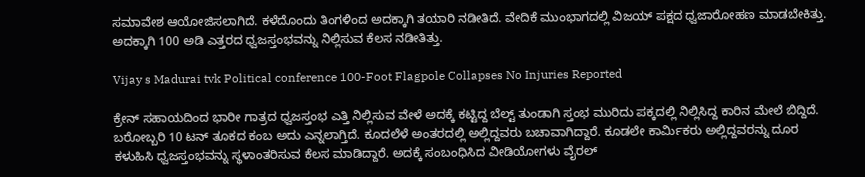ಸಮಾವೇಶ ಆಯೋಜಿಸಲಾಗಿದೆ. ಕಳೆದೊಂದು ತಿಂಗಳಿಂದ ಅದಕ್ಕಾಗಿ ತಯಾರಿ ನಡೀತಿದೆ. ವೇದಿಕೆ ಮುಂಭಾಗದಲ್ಲಿ ವಿಜಯ್ ಪಕ್ಷದ ಧ್ವಜಾರೋಹಣ ಮಾಡಬೇಕಿತ್ತು. ಅದಕ್ಕಾಗಿ 100 ಅಡಿ ಎತ್ತರದ ಧ್ವಜಸ್ತಂಭವನ್ನು ನಿಲ್ಲಿಸುವ ಕೆಲಸ ನಡೀತಿತ್ತು.

Vijay s Madurai tvk Political conference 100-Foot Flagpole Collapses No Injuries Reported

ಕ್ರೇನ್ ಸಹಾಯದಿಂದ ಭಾರೀ ಗಾತ್ರದ ಧ್ವಜಸ್ತಂಭ ಎತ್ತಿ ನಿಲ್ಲಿಸುವ ವೇಳೆ ಅದಕ್ಕೆ ಕಟ್ಟಿದ್ದ ಬೆಲ್ಟ್ ತುಂಡಾಗಿ ಸ್ತಂಭ ಮುರಿದು ಪಕ್ಕದಲ್ಲಿ ನಿಲ್ಲಿಸಿದ್ದ ಕಾರಿನ ಮೇಲೆ ಬಿದ್ದಿದೆ. ಬರೋಬ್ಬರಿ 10 ಟನ್ ತೂಕದ ಕಂಬ ಅದು ಎನ್ನಲಾಗ್ತಿದೆ. ಕೂದಲೆಳೆ ಅಂತರದಲ್ಲಿ ಅಲ್ಲಿದ್ದವರು ಬಚಾವಾಗಿದ್ದಾರೆ. ಕೂಡಲೇ ಕಾರ್ಮಿಕರು ಅಲ್ಲಿದ್ದವರನ್ನು ದೂರ ಕಳುಹಿಸಿ ಧ್ವಜಸ್ತಂಭವನ್ನು ಸ್ಥಳಾಂತರಿಸುವ ಕೆಲಸ ಮಾಡಿದ್ದಾರೆ. ಅದಕ್ಕೆ ಸಂಬಂಧಿಸಿದ ವೀಡಿಯೋಗಳು ವೈರಲ್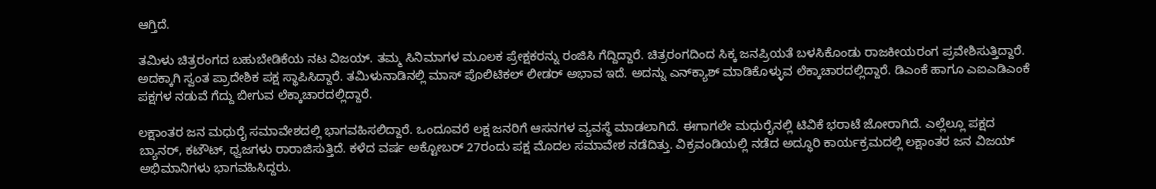ಆಗ್ತಿದೆ.

ತಮಿಳು ಚಿತ್ರರಂಗದ ಬಹುಬೇಡಿಕೆಯ ನಟ ವಿಜಯ್. ತಮ್ಮ ಸಿನಿಮಾಗಳ ಮೂಲಕ ಪ್ರೇಕ್ಷಕರನ್ನು ರಂಜಿಸಿ ಗೆದ್ದಿದ್ದಾರೆ. ಚಿತ್ರರಂಗದಿಂದ ಸಿಕ್ಕ ಜನಪ್ರಿಯತೆ ಬಳಸಿಕೊಂಡು ರಾಜಕೀಯರಂಗ ಪ್ರವೇಶಿಸುತ್ತಿದ್ದಾರೆ. ಅದಕ್ಕಾಗಿ ಸ್ವಂತ ಪ್ರಾದೇಶಿಕ ಪಕ್ಷ ಸ್ಥಾಪಿಸಿದ್ದಾರೆ. ತಮಿಳುನಾಡಿನಲ್ಲಿ ಮಾಸ್ ಪೊಲಿಟಿಕಲ್ ಲೀಡರ್ ಅಭಾವ ಇದೆ. ಅದನ್ನು ಎನ್‌ಕ್ಯಾಶ್ ಮಾಡಿಕೊಳ್ಳುವ ಲೆಕ್ಕಾಚಾರದಲ್ಲಿದ್ದಾರೆ. ಡಿಎಂಕೆ ಹಾಗೂ ಎಐಎಡಿಎಂಕೆ ಪಕ್ಷಗಳ ನಡುವೆ ಗೆದ್ದು ಬೀಗುವ ಲೆಕ್ಕಾಚಾರದಲ್ಲಿದ್ದಾರೆ.

ಲಕ್ಷಾಂತರ ಜನ ಮಧುರೈ ಸಮಾವೇಶದಲ್ಲಿ ಭಾಗವಹಿಸಲಿದ್ದಾರೆ. ಒಂದೂವರೆ ಲಕ್ಷ ಜನರಿಗೆ ಆಸನಗಳ ವ್ಯವಸ್ಥೆ ಮಾಡಲಾಗಿದೆ. ಈಗಾಗಲೇ ಮಧುರೈನಲ್ಲಿ ಟಿವಿಕೆ ಭರಾಟೆ ಜೋರಾಗಿದೆ. ಎಲ್ಲೆಲ್ಲೂ ಪಕ್ಷದ ಬ್ಯಾನರ್, ಕಟೌಟ್, ಧ್ವಜಗಳು ರಾರಾಜಿಸುತ್ತಿದೆ. ಕಳೆದ ವರ್ಷ ಅಕ್ಟೋಬರ್ 27ರಂದು ಪಕ್ಷ ಮೊದಲ ಸಮಾವೇಶ ನಡೆದಿತ್ತು. ವಿಕ್ರವಂಡಿಯಲ್ಲಿ ನಡೆದ ಅದ್ಧೂರಿ ಕಾರ್ಯಕ್ರಮದಲ್ಲಿ ಲಕ್ಷಾಂತರ ಜನ ವಿಜಯ್ ಅಭಿಮಾನಿಗಳು ಭಾಗವಹಿಸಿದ್ದರು.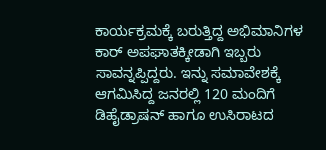ಕಾರ್ಯಕ್ರಮಕ್ಕೆ ಬರುತ್ತಿದ್ದ ಅಭಿಮಾನಿಗಳ ಕಾರ್ ಅಪಘಾತಕ್ಕೀಡಾಗಿ ಇಬ್ಬರು ಸಾವನ್ನಪ್ಪಿದ್ದರು. ಇನ್ನು ಸಮಾವೇಶಕ್ಕೆ ಆಗಮಿಸಿದ್ದ ಜನರಲ್ಲಿ 120 ಮಂದಿಗೆ ಡಿಹೈಡ್ರಾಷನ್ ಹಾಗೂ ಉಸಿರಾಟದ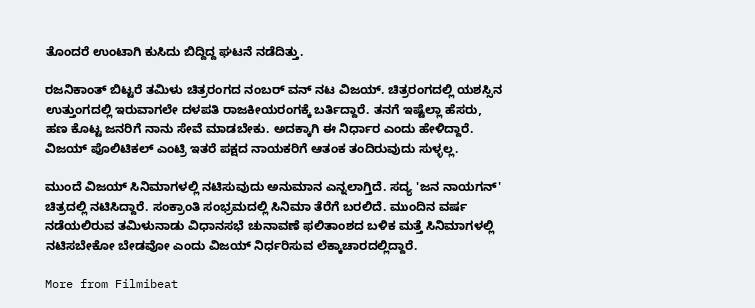ತೊಂದರೆ ಉಂಟಾಗಿ ಕುಸಿದು ಬಿದ್ದಿದ್ದ ಘಟನೆ ನಡೆದಿತ್ತು.

ರಜನಿಕಾಂತ್ ಬಿಟ್ಟರೆ ತಮಿಳು ಚಿತ್ರರಂಗದ ನಂಬರ್ ವನ್ ನಟ ವಿಜಯ್. ಚಿತ್ರರಂಗದಲ್ಲಿ ಯಶಸ್ಸಿನ ಉತ್ತುಂಗದಲ್ಲಿ ಇರುವಾಗಲೇ ದಳಪತಿ ರಾಜಕೀಯರಂಗಕ್ಕೆ ಬರ್ತಿದ್ದಾರೆ. ತನಗೆ ಇಷ್ಟೆಲ್ಲಾ ಹೆಸರು, ಹಣ ಕೊಟ್ಟ ಜನರಿಗೆ ನಾನು ಸೇವೆ ಮಾಡಬೇಕು. ಅದಕ್ಕಾಗಿ ಈ ನಿರ್ಧಾರ ಎಂದು ಹೇಳಿದ್ದಾರೆ. ವಿಜಯ್ ಪೊಲಿಟಿಕಲ್ ಎಂಟ್ರಿ ಇತರೆ ಪಕ್ಷದ ನಾಯಕರಿಗೆ ಆತಂಕ ತಂದಿರುವುದು ಸುಳ್ಳಲ್ಲ.

ಮುಂದೆ ವಿಜಯ್ ಸಿನಿಮಾಗಳಲ್ಲಿ ನಟಿಸುವುದು ಅನುಮಾನ ಎನ್ನಲಾಗ್ತಿದೆ. ಸದ್ಯ 'ಜನ ನಾಯಗನ್' ಚಿತ್ರದಲ್ಲಿ ನಟಿಸಿದ್ದಾರೆ. ಸಂಕ್ರಾಂತಿ ಸಂಭ್ರಮದಲ್ಲಿ ಸಿನಿಮಾ ತೆರೆಗೆ ಬರಲಿದೆ. ಮುಂದಿನ ವರ್ಷ ನಡೆಯಲಿರುವ ತಮಿಳುನಾಡು ವಿಧಾನಸಭೆ ಚುನಾವಣೆ ಫಲಿತಾಂಶದ ಬಳಿಕ ಮತ್ತೆ ಸಿನಿಮಾಗಳಲ್ಲಿ ನಟಿಸಬೇಕೋ ಬೇಡವೋ ಎಂದು ವಿಜಯ್ ನಿರ್ಧರಿಸುವ ಲೆಕ್ಕಾಚಾರದಲ್ಲಿದ್ದಾರೆ.

More from Filmibeat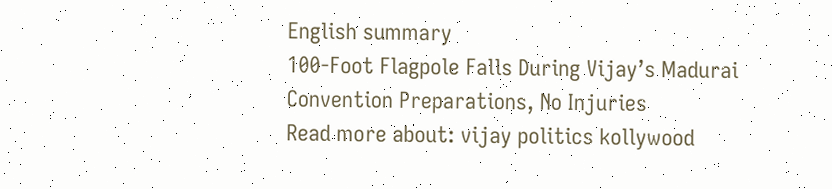English summary
100-Foot Flagpole Falls During Vijay’s Madurai Convention Preparations, No Injuries
Read more about: vijay politics kollywood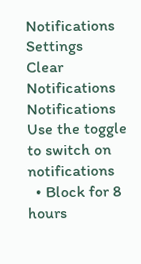Notifications
Settings
Clear Notifications
Notifications
Use the toggle to switch on notifications
  • Block for 8 hours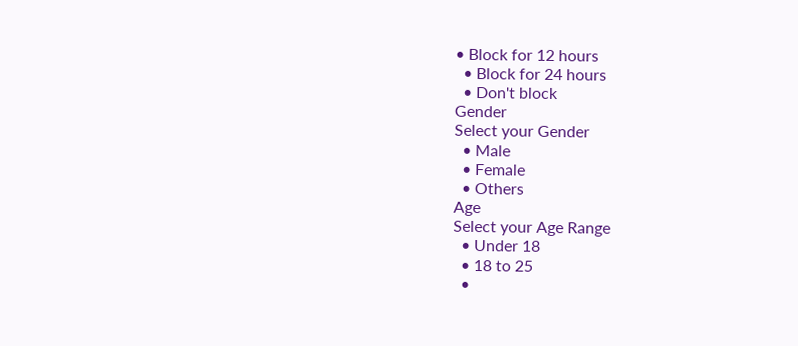• Block for 12 hours
  • Block for 24 hours
  • Don't block
Gender
Select your Gender
  • Male
  • Female
  • Others
Age
Select your Age Range
  • Under 18
  • 18 to 25
  •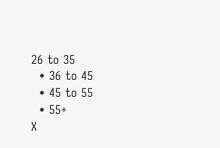26 to 35
  • 36 to 45
  • 45 to 55
  • 55+
X